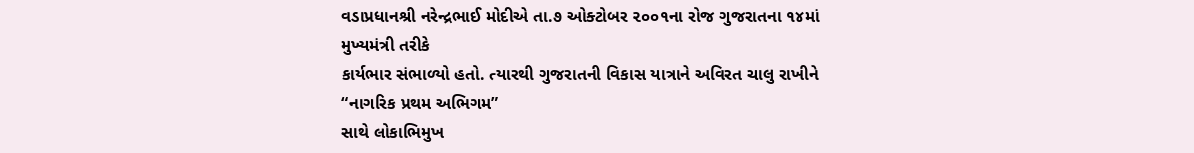વડાપ્રધાનશ્રી નરેન્દ્રભાઈ મોદીએ તા.૭ ઓક્ટોબર ૨૦૦૧ના રોજ ગુજરાતના ૧૪માં મુખ્યમંત્રી તરીકે
કાર્યભાર સંભાળ્યો હતો. ત્યારથી ગુજરાતની વિકાસ યાત્રાને અવિરત ચાલુ રાખીને “નાગરિક પ્રથમ અભિગમ”
સાથે લોકાભિમુખ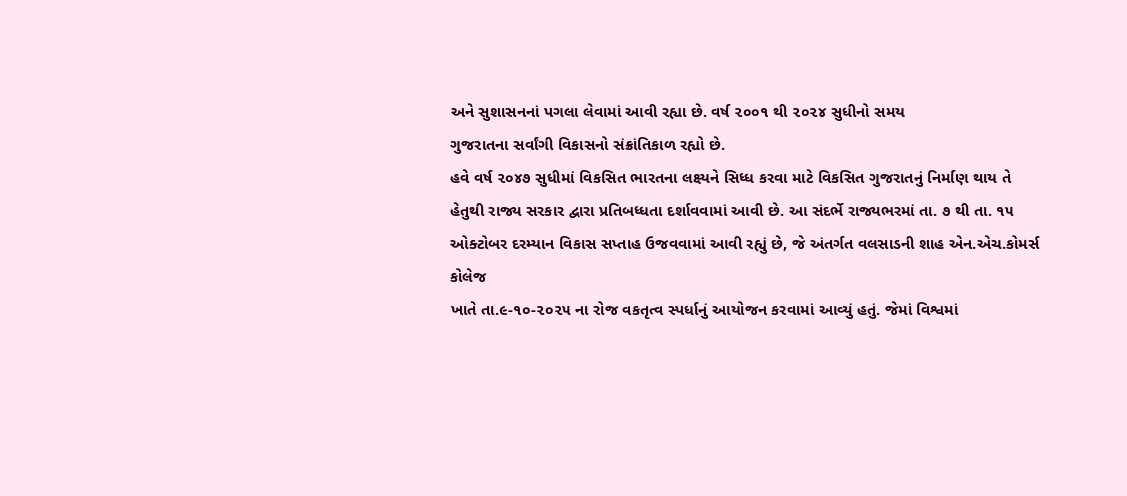અને સુશાસનનાં પગલા લેવામાં આવી રહ્યા છે. વર્ષ ૨૦૦૧ થી ૨૦૨૪ સુધીનો સમય
ગુજરાતના સર્વાંગી વિકાસનો સંક્રાંતિકાળ રહ્યો છે.
હવે વર્ષ ૨૦૪૭ સુધીમાં વિકસિત ભારતના લક્ષ્યને સિધ્ધ કરવા માટે વિકસિત ગુજરાતનું નિર્માણ થાય તે
હેતુથી રાજ્ય સરકાર દ્વારા પ્રતિબધ્ધતા દર્શાવવામાં આવી છે. આ સંદર્ભે રાજ્યભરમાં તા. ૭ થી તા. ૧૫
ઓક્ટોબર દરમ્યાન વિકાસ સપ્તાહ ઉજવવામાં આવી રહ્યું છે, જે અંતર્ગત વલસાડની શાહ એન.એચ.કોમર્સ કોલેજ
ખાતે તા.૯-૧૦-૨૦૨૫ ના રોજ વકતૃત્વ સ્પર્ધાનું આયોજન કરવામાં આવ્યું હતું. જેમાં વિશ્વમાં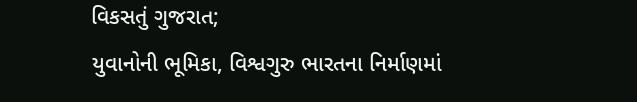વિકસતું ગુજરાત;
યુવાનોની ભૂમિકા, વિશ્વગુરુ ભારતના નિર્માણમાં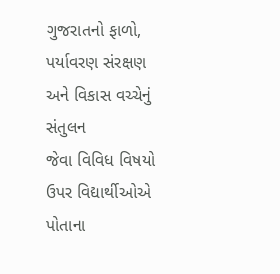ગુજરાતનો ફાળો, પર્યાવરણ સંરક્ષણ અને વિકાસ વચ્ચેનું સંતુલન
જેવા વિવિધ વિષયો ઉપર વિદ્યાર્થીઓએ પોતાના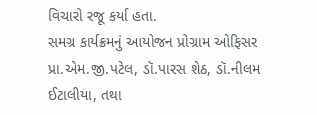વિચારો રજૂ કર્યા હતા.
સમગ્ર કાર્યક્રમનું આયોજન પ્રોગ્રામ ઓફિસર પ્રા.એમ.જી.પટેલ, ડૉ.પારસ શેઠ, ડૉ.નીલમ ઈટાલીયા, તથા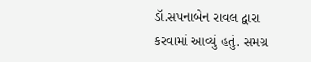ડૉ.સપનાબેન રાવલ દ્વારા કરવામાં આવ્યું હતું. સમગ્ર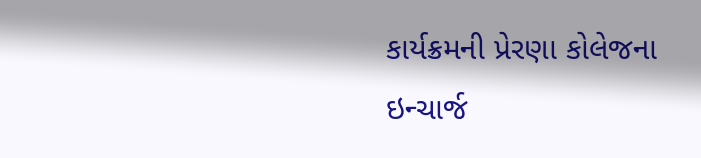કાર્યક્રમની પ્રેરણા કોલેજના ઇન્ચાર્જ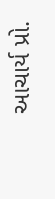આચાર્ય પ્રો.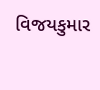વિજયકુમાર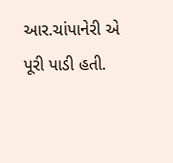આર.ચાંપાનેરી એ પૂરી પાડી હતી.